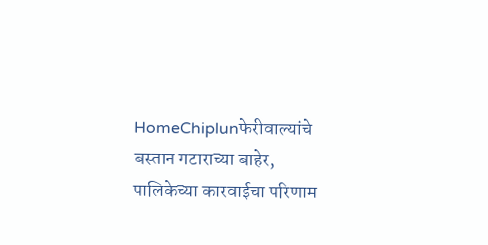HomeChiplunफेरीवाल्यांचे बस्तान गटाराच्या बाहेर, पालिकेच्या कारवाईचा परिणाम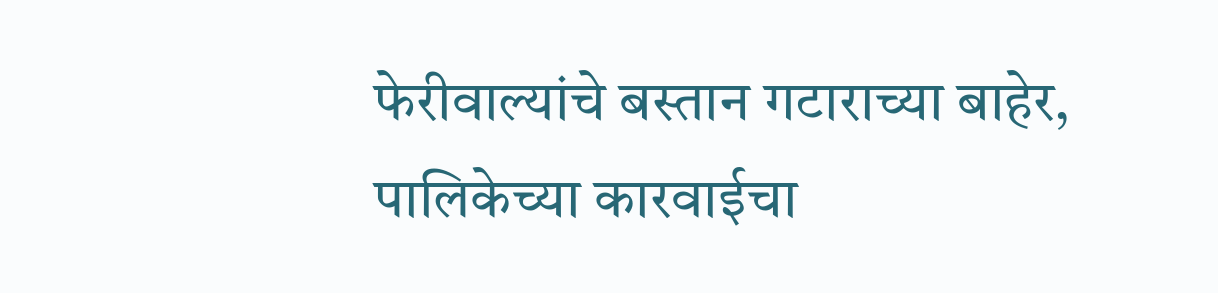फेरीवाल्यांचे बस्तान गटाराच्या बाहेर, पालिकेच्या कारवाईचा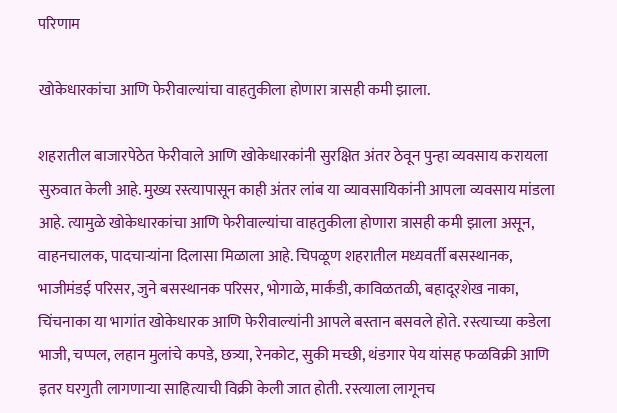परिणाम

खोकेधारकांचा आणि फेरीवाल्यांचा वाहतुकीला होणारा त्रासही कमी झाला.

शहरातील बाजारपेठेत फेरीवाले आणि खोकेधारकांनी सुरक्षित अंतर ठेवून पुन्हा व्यवसाय करायला सुरुवात केली आहे. मुख्य रस्त्यापासून काही अंतर लांब या व्यावसायिकांनी आपला व्यवसाय मांडला आहे. त्यामुळे खोकेधारकांचा आणि फेरीवाल्यांचा वाहतुकीला होणारा त्रासही कमी झाला असून, वाहनचालक, पादचाऱ्यांना दिलासा मिळाला आहे. चिपळूण शहरातील मध्यवर्ती बसस्थानक, भाजीमंडई परिसर, जुने बसस्थानक परिसर, भोगाळे, मार्कंडी, काविळतळी, बहादूरशेख नाका, चिंचनाका या भागांत खोकेधारक आणि फेरीवाल्यांनी आपले बस्तान बसवले होते. रस्त्याच्या कडेला भाजी, चप्पल, लहान मुलांचे कपडे, छत्र्या, रेनकोट, सुकी मच्छी, थंडगार पेय यांसह फळविक्री आणि इतर घरगुती लागणाऱ्या साहित्याची विक्री केली जात होती. रस्त्याला लागूनच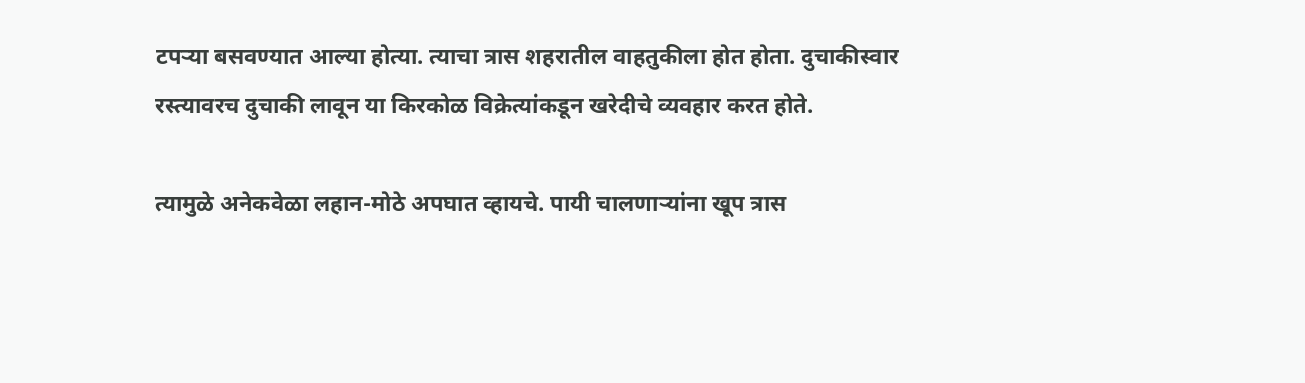टपऱ्या बसवण्यात आल्या होत्या. त्याचा त्रास शहरातील वाहतुकीला होत होता. दुचाकीस्वार रस्त्यावरच दुचाकी लावून या किरकोळ विक्रेत्यांकडून खरेदीचे व्यवहार करत होते.

त्यामुळे अनेकवेळा लहान-मोठे अपघात व्हायचे. पायी चालणाऱ्यांना खूप त्रास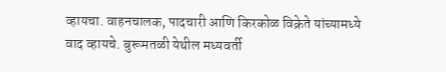व्हायचा. वाहनचालक, पादचारी आणि किरकोळ विक्रेते यांच्यामध्ये वाद व्हायचे. बुरूमतळी येथील मध्यवर्ती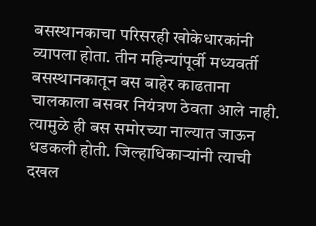बसस्थानकाचा परिसरही खोकेधारकांनी व्यापला होता. तीन महिन्यांपूर्वी मध्यवर्ती बसस्थानकातून बस बाहेर काढताना चालकाला बसवर नियंत्रण ठेवता आले नाही. त्यामुळे ही बस समोरच्या नाल्यात जाऊन धडकली होती. जिल्हाधिकाऱ्यांनी त्याची दखल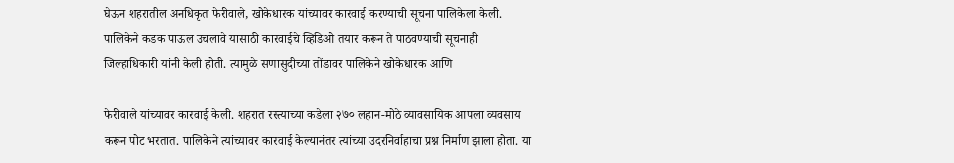घेऊन शहरातील अनधिकृत फेरीवाले, खोकेधारक यांच्यावर कारवाई करण्याची सूचना पालिकेला केली. पालिकेने कडक पाऊल उचलावे यासाठी कारवाईचे व्हिडिओ तयार करून ते पाठवण्याची सूचनाही जिल्हाधिकारी यांनी केली होती. त्यामुळे सणासुदीच्या तोंडावर पालिकेने खोकेधारक आणि

फेरीवाले यांच्यावर कारवाई केली. शहरात रस्त्याच्या कडेला २७० लहान-मोठे व्यावसायिक आपला व्यवसाय करून पोट भरतात. पालिकेने त्यांच्यावर कारवाई केल्यानंतर त्यांच्या उदरनिर्वाहाचा प्रश्न निर्माण झाला होता. या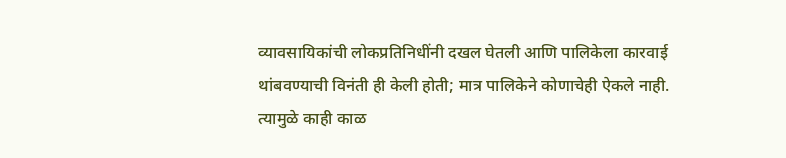व्यावसायिकांची लोकप्रतिनिधींनी दखल घेतली आणि पालिकेला कारवाई थांबवण्याची विनंती ही केली होती; मात्र पालिकेने कोणाचेही ऐकले नाही. त्यामुळे काही काळ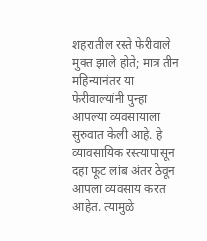शहरातील रस्ते फेरीवाले मुक्त झाले होते; मात्र तीन महिन्यानंतर या फेरीवाल्यांनी पुन्हा आपल्या व्यवसायाला सुरुवात केली आहे. हे व्यावसायिक रस्त्यापासून दहा फूट लांब अंतर ठेवून आपला व्यवसाय करत आहेत. त्यामुळे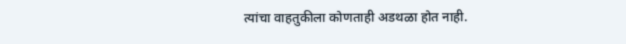त्यांचा वाहतुकीला कोणताही अडथळा होत नाही.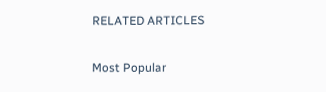RELATED ARTICLES

Most Popular